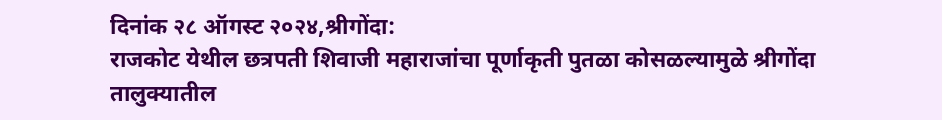दिनांक २८ ऑगस्ट २०२४,श्रीगोंदा:
राजकोट येथील छत्रपती शिवाजी महाराजांचा पूर्णाकृती पुतळा कोसळल्यामुळे श्रीगोंदा तालुक्यातील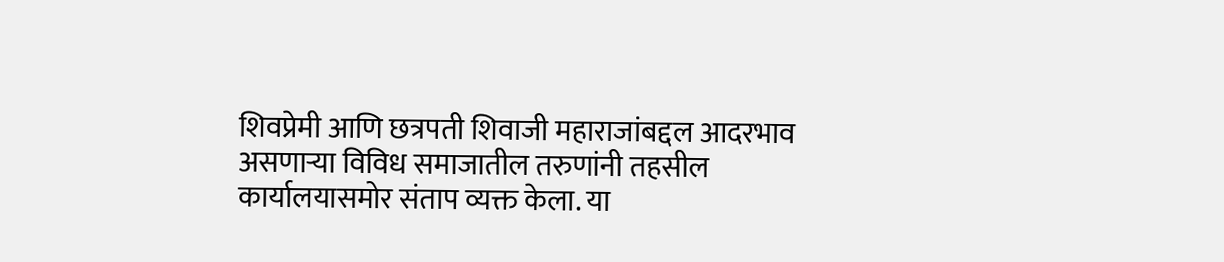शिवप्रेमी आणि छत्रपती शिवाजी महाराजांबद्दल आदरभाव असणाऱ्या विविध समाजातील तरुणांनी तहसील कार्यालयासमोर संताप व्यक्त केला. या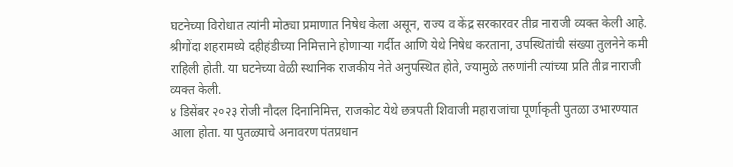घटनेच्या विरोधात त्यांनी मोठ्या प्रमाणात निषेध केला असून, राज्य व केंद्र सरकारवर तीव्र नाराजी व्यक्त केली आहे.
श्रीगोंदा शहरामध्ये दहीहंडीच्या निमित्ताने होणाऱ्या गर्दीत आणि येथे निषेध करताना, उपस्थितांची संख्या तुलनेने कमी राहिली होती. या घटनेच्या वेळी स्थानिक राजकीय नेते अनुपस्थित होते, ज्यामुळे तरुणांनी त्यांच्या प्रति तीव्र नाराजी व्यक्त केली.
४ डिसेंबर २०२३ रोजी नौदल दिनानिमित्त, राजकोट येथे छत्रपती शिवाजी महाराजांचा पूर्णाकृती पुतळा उभारण्यात आला होता. या पुतळ्याचे अनावरण पंतप्रधान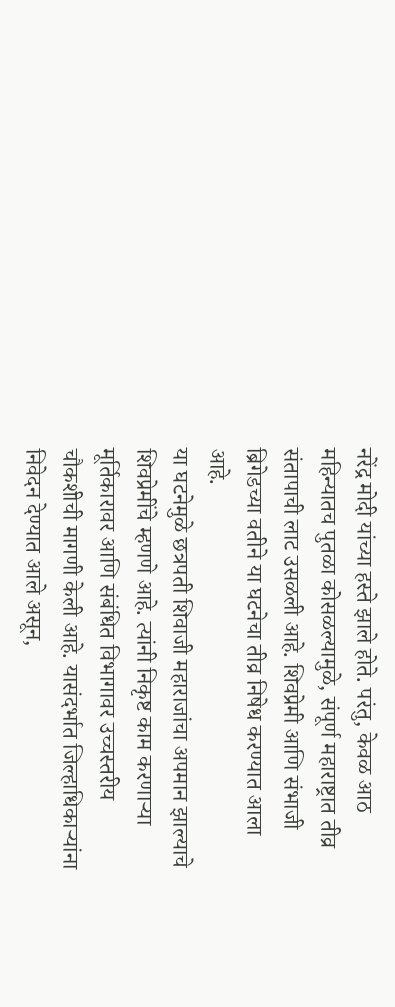नरेंद्र मोदी यांच्या हस्ते झाले होते. परंतु, केवळ आठ महिन्यातच पुतळा कोसळल्यामुळे, संपूर्ण महाराष्ट्रात तीव्र संतापाची लाट उसळली आहे. शिवप्रेमी आणि संभाजी ब्रिगेडच्या वतीने या घटनेचा तीव्र निषेध करण्यात आला आहे.
या घटनेमुळे छत्रपती शिवाजी महाराजांचा अपमान झाल्याचे शिवप्रेमींचे म्हणणे आहे. त्यांनी निकृष्ट काम करणाऱ्या मूर्तिकारावर आणि संबंधित विभागावर उच्चस्तरीय चौकशीची मागणी केली आहे. यासंदर्भात जिल्हाधिकाऱ्यांना निवेदन देण्यात आले असून,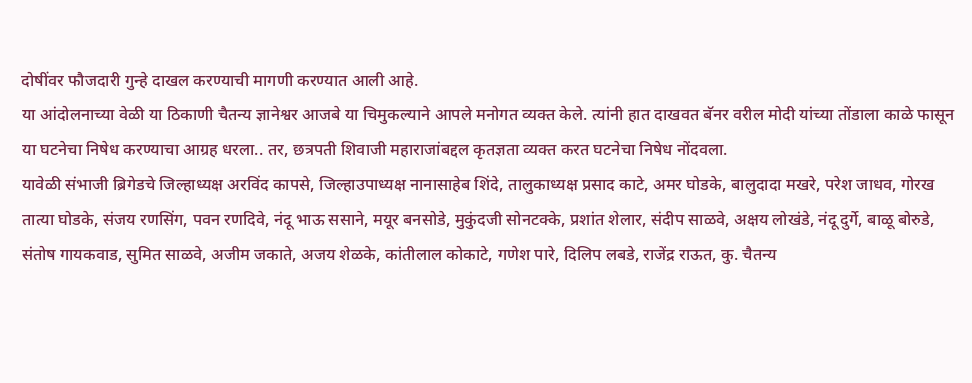दोषींवर फौजदारी गुन्हे दाखल करण्याची मागणी करण्यात आली आहे.
या आंदोलनाच्या वेळी या ठिकाणी चैतन्य ज्ञानेश्वर आजबे या चिमुकल्याने आपले मनोगत व्यक्त केले. त्यांनी हात दाखवत बॅनर वरील मोदी यांच्या तोंडाला काळे फासून या घटनेचा निषेध करण्याचा आग्रह धरला.. तर, छत्रपती शिवाजी महाराजांबद्दल कृतज्ञता व्यक्त करत घटनेचा निषेध नोंदवला.
यावेळी संभाजी ब्रिगेडचे जिल्हाध्यक्ष अरविंद कापसे, जिल्हाउपाध्यक्ष नानासाहेब शिंदे, तालुकाध्यक्ष प्रसाद काटे, अमर घोडके, बालुदादा मखरे, परेश जाधव, गोरख तात्या घोडके, संजय रणसिंग, पवन रणदिवे, नंदू भाऊ ससाने, मयूर बनसोडे, मुकुंदजी सोनटक्के, प्रशांत शेलार, संदीप साळवे, अक्षय लोखंडे, नंदू दुर्गे, बाळू बोरुडे, संतोष गायकवाड, सुमित साळवे, अजीम जकाते, अजय शेळके, कांतीलाल कोकाटे, गणेश पारे, दिलिप लबडे, राजेंद्र राऊत, कु. चैतन्य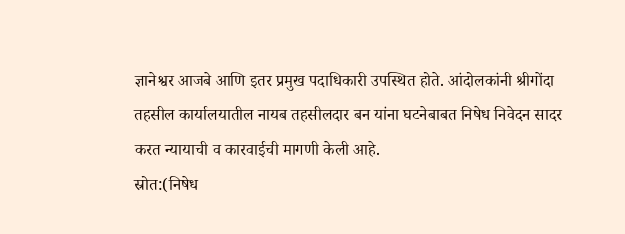ज्ञानेश्वर आजबे आणि इतर प्रमुख पदाधिकारी उपस्थित होते. आंदोलकांनी श्रीगोंदा तहसील कार्यालयातील नायब तहसीलदार बन यांना घटनेबाबत निषेध निवेदन सादर करत न्यायाची व कारवाईची मागणी केली आहे.
स्रोत:(निषेध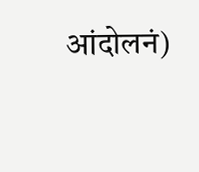आंदोलनं)